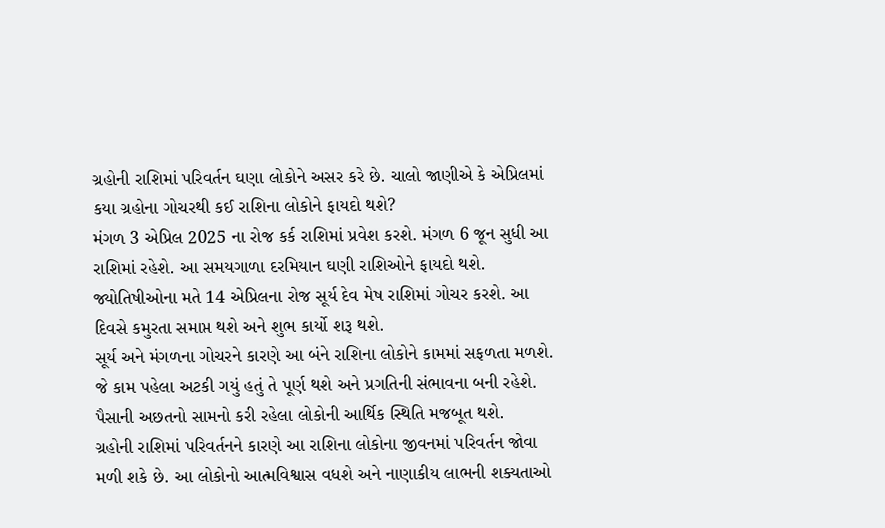ગ્રહોની રાશિમાં પરિવર્તન ઘણા લોકોને અસર કરે છે. ચાલો જાણીએ કે એપ્રિલમાં કયા ગ્રહોના ગોચરથી કઈ રાશિના લોકોને ફાયદો થશે?
મંગળ 3 એપ્રિલ 2025 ના રોજ કર્ક રાશિમાં પ્રવેશ કરશે. મંગળ 6 જૂન સુધી આ રાશિમાં રહેશે. આ સમયગાળા દરમિયાન ઘણી રાશિઓને ફાયદો થશે.
જ્યોતિષીઓના મતે 14 એપ્રિલના રોજ સૂર્ય દેવ મેષ રાશિમાં ગોચર કરશે. આ દિવસે કમુરતા સમાપ્ત થશે અને શુભ કાર્યો શરૂ થશે.
સૂર્ય અને મંગળના ગોચરને કારણે આ બંને રાશિના લોકોને કામમાં સફળતા મળશે. જે કામ પહેલા અટકી ગયું હતું તે પૂર્ણ થશે અને પ્રગતિની સંભાવના બની રહેશે. પૈસાની અછતનો સામનો કરી રહેલા લોકોની આર્થિક સ્થિતિ મજબૂત થશે.
ગ્રહોની રાશિમાં પરિવર્તનને કારણે આ રાશિના લોકોના જીવનમાં પરિવર્તન જોવા મળી શકે છે. આ લોકોનો આત્મવિશ્વાસ વધશે અને નાણાકીય લાભની શક્યતાઓ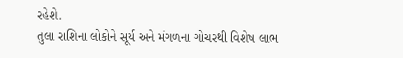રહેશે.
તુલા રાશિના લોકોને સૂર્ય અને મંગળના ગોચરથી વિશેષ લાભ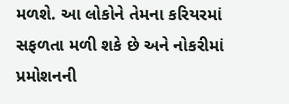મળશે. આ લોકોને તેમના કરિયરમાં સફળતા મળી શકે છે અને નોકરીમાં પ્રમોશનની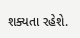શક્યતા રહેશે.